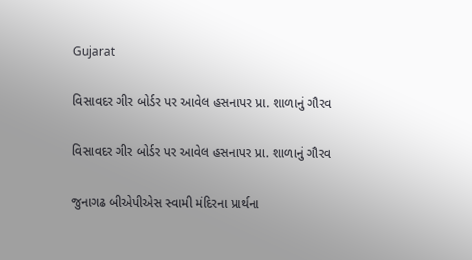Gujarat

વિસાવદર ગીર બોર્ડર પર આવેલ હસનાપર પ્રા. શાળાનું ગૌરવ

વિસાવદર ગીર બોર્ડર પર આવેલ હસનાપર પ્રા. શાળાનું ગૌરવ

જુનાગઢ બીએપીએસ સ્વામી મંદિરના પ્રાર્થના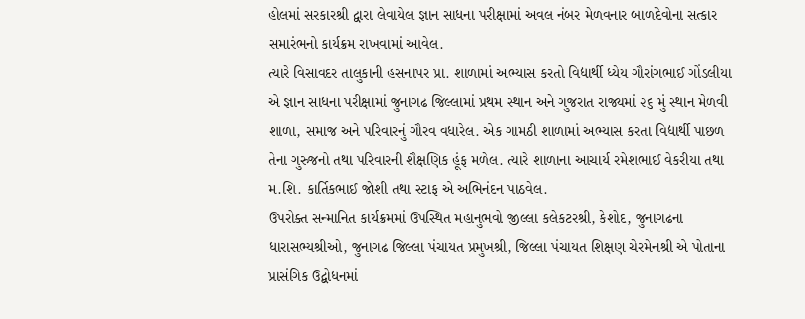હોલમાં સરકારશ્રી દ્વારા લેવાયેલ જ્ઞાન સાધના પરીક્ષામાં અવલ નંબર મેળવનાર બાળદેવોના સત્કાર સમારંભનો કાર્યક્રમ રાખવામાં આવેલ.
ત્યારે વિસાવદર તાલુકાની હસનાપર પ્રા. શાળામાં અભ્યાસ કરતો વિદ્યાર્થી ધ્યેય ગૌરાંગભાઈ ગોંડલીયા એ જ્ઞાન સાધના પરીક્ષામાં જુનાગઢ જિલ્લામાં પ્રથમ સ્થાન અને ગુજરાત રાજ્યમાં ૨૬ મું સ્થાન મેળવી શાળા, સમાજ અને પરિવારનું ગૌરવ વધારેલ. એક ગામઠી શાળામાં અભ્યાસ કરતા વિદ્યાર્થી પાછળ તેના ગુરુજનો તથા પરિવારની શૈક્ષણિક હૂંફ મળેલ. ત્યારે શાળાના આચાર્ય રમેશભાઈ વેકરીયા તથા મ.શિ. કાર્તિકભાઈ જોશી તથા સ્ટાફ એ અભિનંદન પાઠવેલ.
ઉપરોક્ત સન્માનિત કાર્યક્રમમાં ઉપસ્થિત મહાનુભવો જીલ્લા કલેકટરશ્રી, કેશોદ, જુનાગઢના ધારાસભ્યશ્રીઓ, જુનાગઢ જિલ્લા પંચાયત પ્રમુખશ્રી, જિલ્લા પંચાયત શિક્ષણ ચેરમેનશ્રી એ પોતાના પ્રાસંગિક ઉદ્બોધનમાં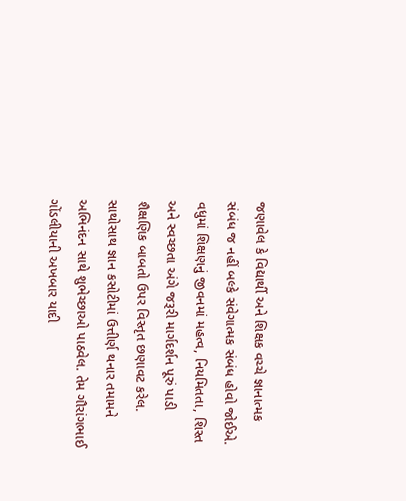જણાવેલ કે વિદ્યાર્થી અને શિક્ષક વચ્ચે જ્ઞાનાત્મક સંબંધ જ નહીં બલ્કે સંવેગાત્મક સંબંધ હોવો જોઈએ. વધુમાં શિક્ષણનું જીવનમાં મહત્વ, નિયમિતતા, શિસ્ત અને સ્વચ્છતા અંગે જરૂરી માર્ગદર્શન પૂરું પાડી શૈક્ષણિક બાબતો ઉપર વિસ્તૃત છણાવટ કરેલ. સાથોસાથ જ્ઞાન કસોટીમાં ઉત્તીર્ણ થનાર તમામને અભિનંદન સાથે શુભેચ્છાઓ પાઠવેલ. તેમ ગૌરાંગભાઈ ગોંડલીયાની અખબાર યાદી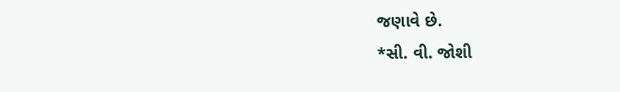જણાવે છે.
*સી. વી. જોશી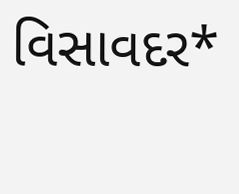વિસાવદર*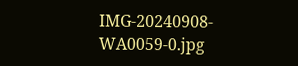IMG-20240908-WA0059-0.jpg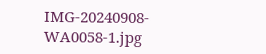IMG-20240908-WA0058-1.jpg